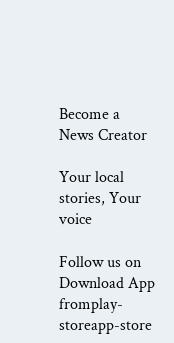Become a News Creator

Your local stories, Your voice

Follow us on
Download App fromplay-storeapp-store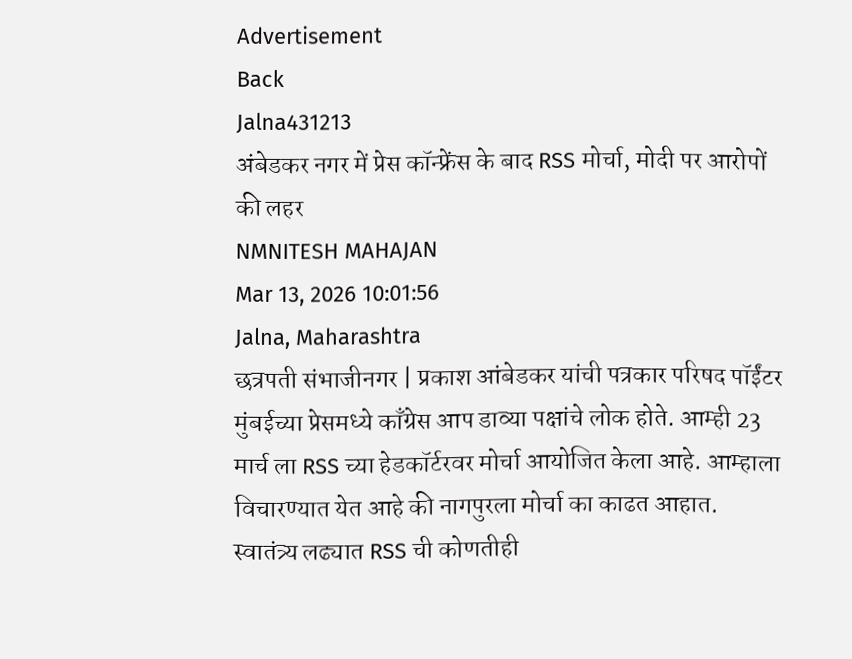Advertisement
Back
Jalna431213
अंबेडकर नगर में प्रेस कॉन्फ्रेंस के बाद RSS मोर्चा, मोदी पर आरोपों की लहर
NMNITESH MAHAJAN
Mar 13, 2026 10:01:56
Jalna, Maharashtra
छत्रपती संभाजीनगर | प्रकाश आंबेडकर यांची पत्रकार परिषद पॉईंटर मुंबईच्या प्रेसमध्ये काँग्रेस आप डाव्या पक्षांचे लोक होते. आम्ही 23 मार्च ला RSS च्या हेडकॉर्टरवर मोर्चा आयोजित केला आहे. आम्हाला विचारण्यात येत आहे की नागपुरला मोर्चा का काढत आहात. स्वातंत्र्य लढ्यात RSS ची कोणतीही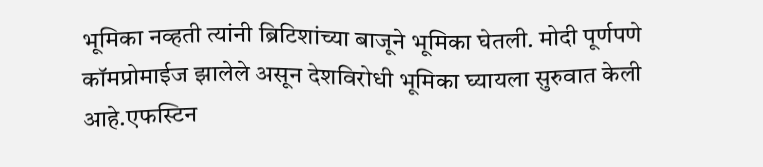भूमिका नव्हती त्यांनी ब्रिटिशांच्या बाजूने भूमिका घेतली. मोदी पूर्णपणे कॉमप्रोमाईज झालेले असून देशविरोधी भूमिका घ्यायला सुरुवात केली आहे.एफस्टिन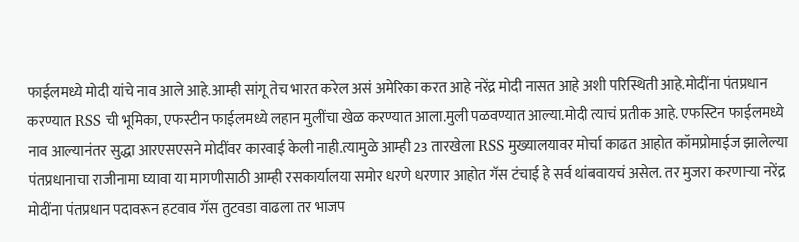फाईलमध्ये मोदी यांचे नाव आले आहे.आम्ही सांगू तेच भारत करेल असं अमेरिका करत आहे नरेंद्र मोदी नासत आहे अशी परिस्थिती आहे.मोदींना पंतप्रधान करण्यात RSS ची भूमिका, एफस्टीन फाईलमध्ये लहान मुलींचा खेळ करण्यात आला.मुली पळवण्यात आल्या.मोदी त्याचं प्रतीक आहे. एफस्टिन फाईलमध्ये नाव आल्यानंतर सुद्धा आरएसएसने मोदींवर कारवाई केली नाही.त्यामुळे आम्ही 23 तारखेला RSS मुख्यालयावर मोर्चा काढत आहोत कॉमप्रोमाईज झालेल्या पंतप्रधानाचा राजीनामा घ्यावा या मागणीसाठी आम्ही रसकार्यालया समोर धरणे धरणार आहोत गॅस टंचाई हे सर्व थांबवायचं असेल. तर मुजरा करणाऱ्या नरेंद्र मोदींना पंतप्रधान पदावरून हटवाव गॅस तुटवडा वाढला तर भाजप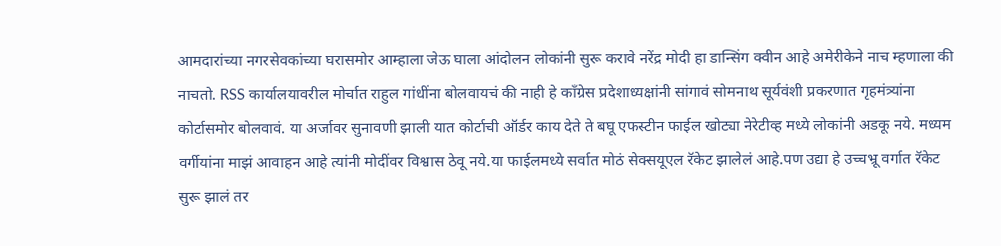आमदारांच्या नगरसेवकांच्या घरासमोर आम्हाला जेऊ घाला आंदोलन लोकांनी सुरू करावे नरेंद्र मोदी हा डान्सिंग क्वीन आहे अमेरीकेने नाच म्हणाला की नाचतो. RSS कार्यालयावरील मोर्चात राहुल गांधींना बोलवायचं की नाही हे काँग्रेस प्रदेशाध्यक्षांनी सांगावं सोमनाथ सूर्यवंशी प्रकरणात गृहमंत्र्यांना कोर्टासमोर बोलवावं. या अर्जावर सुनावणी झाली यात कोर्टाची ऑर्डर काय देते ते बघू एफस्टीन फाईल खोट्या नेरेटीव्ह मध्ये लोकांनी अडकू नये. मध्यम वर्गीयांना माझं आवाहन आहे त्यांनी मोदींवर विश्वास ठेवू नये.या फाईलमध्ये सर्वात मोठं सेक्सयूएल रॅकेट झालेलं आहे.पण उद्या हे उच्चभ्रू वर्गात रॅकेट सुरू झालं तर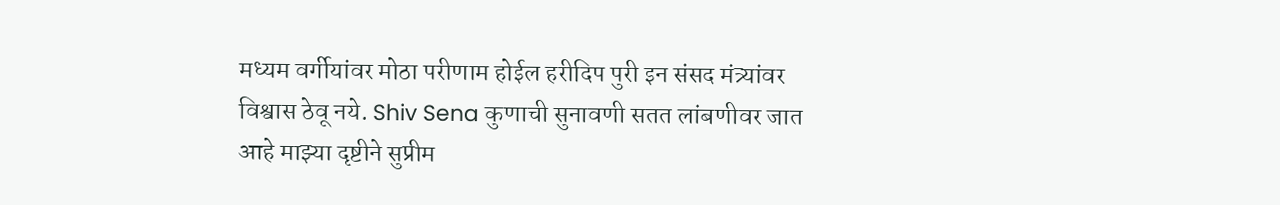मध्यम वर्गीयांवर मोठा परीणाम होईल हरीदिप पुरी इन संसद मंत्र्यांवर विश्वास ठेवू नये. Shiv Sena कुणाची सुनावणी सतत लांबणीवर जात आहे माझ्या दृष्टीने सुप्रीम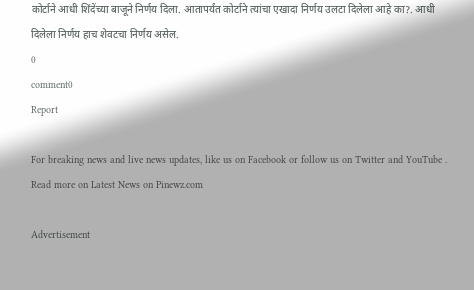कोर्टाने आधी शिंदेंच्या बाजूने निर्णय दिला. आतापर्यंत कोर्टाने त्यांचा एखादा निर्णय उलटा दिलेला आहे का?. आधी दिलेला निर्णय हाच शेवटचा निर्णय असेल.
0
comment0
Report

For breaking news and live news updates, like us on Facebook or follow us on Twitter and YouTube . Read more on Latest News on Pinewz.com

Advertisement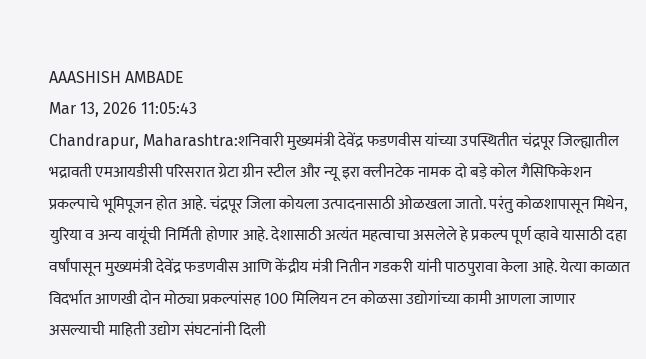AAASHISH AMBADE
Mar 13, 2026 11:05:43
Chandrapur, Maharashtra:शनिवारी मुख्यमंत्री देवेंद्र फडणवीस यांच्या उपस्थितीत चंद्रपूर जिल्ह्यातील भद्रावती एमआयडीसी परिसरात ग्रेटा ग्रीन स्टील और न्यू इरा क्लीनटेक नामक दो बड़े कोल गैसिफिकेशन प्रकल्पाचे भूमिपूजन होत आहे. चंद्रपूर जिला कोयला उत्पादनासाठी ओळखला जातो. परंतु कोळशापासून मिथेन, युरिया व अन्य वायूंची निर्मिती होणार आहे. देशासाठी अत्यंत महत्वाचा असलेले हे प्रकल्प पूर्ण व्हावे यासाठी दहा वर्षांपासून मुख्यमंत्री देवेंद्र फडणवीस आणि केंद्रीय मंत्री नितीन गडकरी यांनी पाठपुरावा केला आहे. येत्या काळात विदर्भात आणखी दोन मोठ्या प्रकल्पांसह 100 मिलियन टन कोळसा उद्योगांच्या कामी आणला जाणार असल्याची माहिती उद्योग संघटनांनी दिली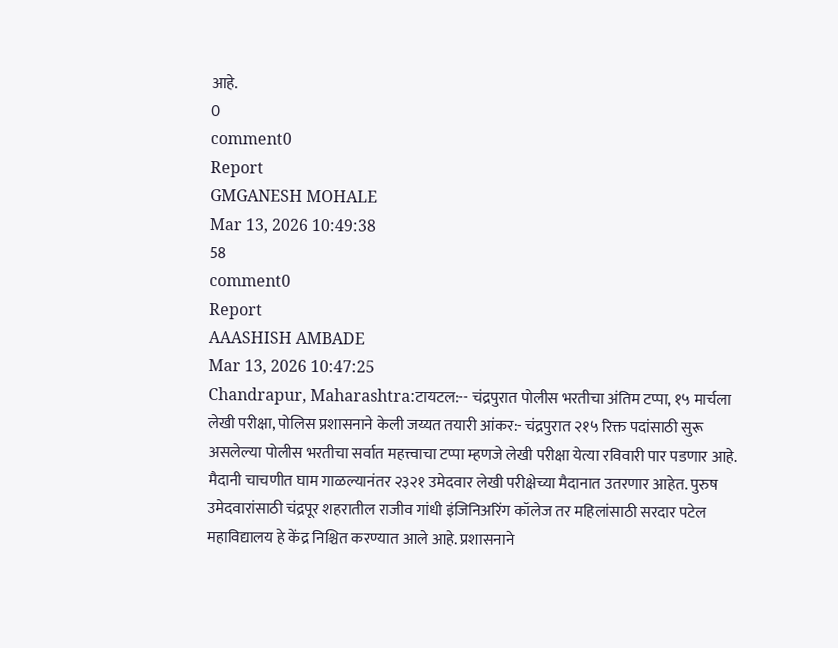आहे.
0
comment0
Report
GMGANESH MOHALE
Mar 13, 2026 10:49:38
58
comment0
Report
AAASHISH AMBADE
Mar 13, 2026 10:47:25
Chandrapur, Maharashtra:टायटल:-- चंद्रपुरात पोलीस भरतीचा अंतिम टप्पा, १५ मार्चला लेखी परीक्षा, पोलिस प्रशासनाने केली जय्यत तयारी आंकर:- चंद्रपुरात २१५ रिक्त पदांसाठी सुरू असलेल्या पोलीस भरतीचा सर्वात महत्त्वाचा टप्पा म्हणजे लेखी परीक्षा येत्या रविवारी पार पडणार आहे. मैदानी चाचणीत घाम गाळल्यानंतर २३२१ उमेदवार लेखी परीक्षेच्या मैदानात उतरणार आहेत. पुरुष उमेदवारांसाठी चंद्रपूर शहरातील राजीव गांधी इंजिनिअरिंग कॉलेज तर महिलांसाठी सरदार पटेल महाविद्यालय हे केंद्र निश्चित करण्यात आले आहे. प्रशासनाने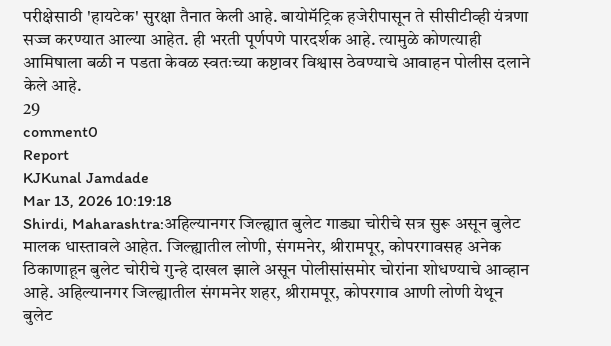परीक्षेसाठी 'हायटेक' सुरक्षा तैनात केली आहे. बायोमॅट्रिक हजेरीपासून ते सीसीटीव्ही यंत्रणा सज्ज करण्यात आल्या आहेत. ही भरती पूर्णपणे पारदर्शक आहे. त्यामुळे कोणत्याही आमिषाला बळी न पडता केवळ स्वतःच्या कष्टावर विश्वास ठेवण्याचे आवाहन पोलीस दलाने केले आहे.
29
comment0
Report
KJKunal Jamdade
Mar 13, 2026 10:19:18
Shirdi, Maharashtra:अहिल्यानगर जिल्ह्यात बुलेट गाड्या चोरीचे सत्र सुरू असून बुलेट मालक धास्तावले आहेत. जिल्ह्यातील लोणी, संगमनेर, श्रीरामपूर, कोपरगावसह अनेक ठिकाणाहून बुलेट चोरीचे गुन्हे दाखल झाले असून पोलीसांसमोर चोरांना शोधण्याचे आव्हान आहे. अहिल्यानगर जिल्ह्यातील संगमनेर शहर, श्रीरामपूर, कोपरगाव आणी लोणी येथून बुलेट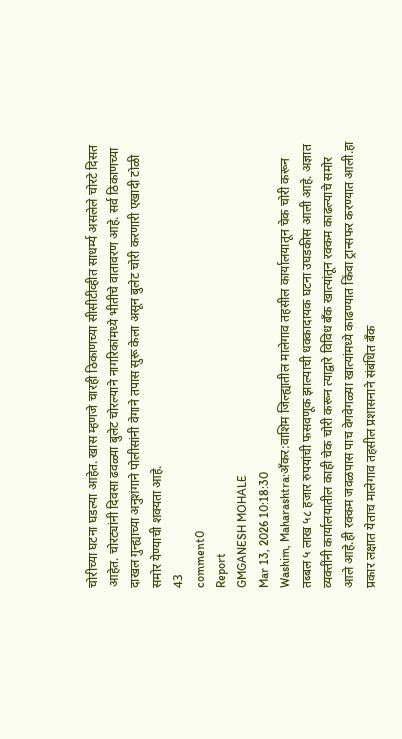चोरीच्या घटना घडल्या आहेत. खास म्हणजे चारही ठिकाणच्या सीसीटीव्हीत साधर्म्य असलेले चोरटे दिसत आहेत. चोरट्यांनी दिवसा ढवळ्या बुलेट चोरल्याने नागरिकांमध्ये भीतीचे वातावरण आहे. सर्व ठिकाणच्या दाखल गुन्ह्याच्या अनुशंगाने पोलीसांनी वेगाने तपास सुरू केला असून बुलेट चोरी करणारी एखादी टोळी समोर येण्याची शक्यता आहे.
43
comment0
Report
GMGANESH MOHALE
Mar 13, 2026 10:18:30
Washim, Maharashtra:अँकर:वाशिम जिल्ह्यातील मालेगाव तहसील कार्यालयातून चेक चोरी करून तब्बल ५ लाख ५८ हजार रुपयांची फसवणूक झाल्याची धक्कादायक घटना उघडकीस आली आहे. अज्ञात व्यक्तींनी कार्यालयातील काही चेक चोरी करून त्याद्वारे विविध बँक खात्यांतून रक्कम काढल्याचे समोर आले आहे.ही रक्कम जवळपास पाच वेगवेगळ्या खात्यांमध्ये काढण्यात किंवा ट्रान्सफर करण्यात आली.हा प्रकार लक्षात येताच मालेगाव तहसील प्रशासनाने संबंधित बँक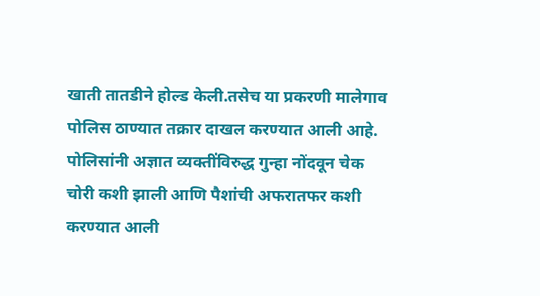खाती तातडीने होल्ड केली.तसेच या प्रकरणी मालेगाव पोलिस ठाण्यात तक्रार दाखल करण्यात आली आहे. पोलिसांनी अज्ञात व्यक्तींविरुद्ध गुन्हा नोंदवून चेक चोरी कशी झाली आणि पैशांची अफरातफर कशी करण्यात आली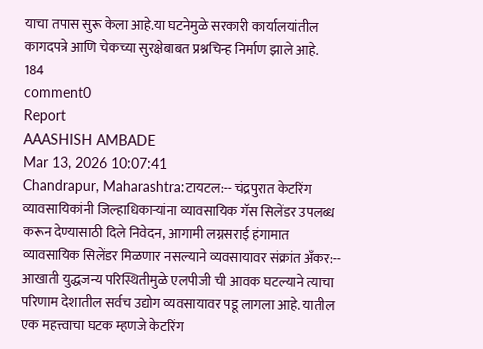याचा तपास सुरू केला आहे.या घटनेमुळे सरकारी कार्यालयांतील कागदपत्रे आणि चेकच्या सुरक्षेबाबत प्रश्नचिन्ह निर्माण झाले आहे.
184
comment0
Report
AAASHISH AMBADE
Mar 13, 2026 10:07:41
Chandrapur, Maharashtra:टायटल:-- चंद्रपुरात केटरिंग व्यावसायिकांनी जिल्हाधिकाऱ्यांना व्यावसायिक गॅस सिलेंडर उपलब्ध करून देण्यासाठी दिले निवेदन, आगामी लग्नसराई हंगामात व्यावसायिक सिलेंडर मिळणार नसल्याने व्यवसायावर संक्रांत अँकर:-- आखाती युद्धजन्य परिस्थितीमुळे एलपीजी ची आवक घटल्याने त्याचा परिणाम देशातील सर्वच उद्योग व्यवसायावर पडू लागला आहे. यातील एक महत्त्वाचा घटक म्हणजे केटरिंग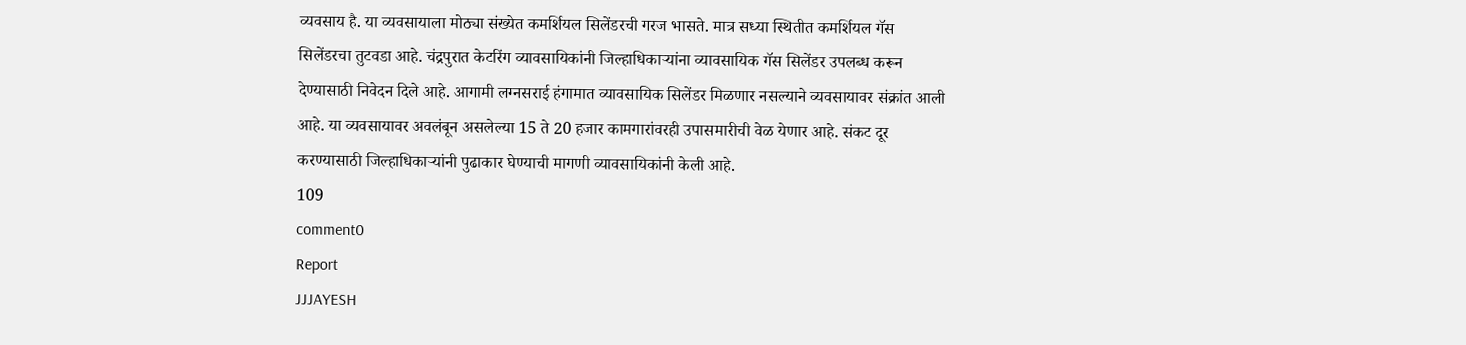व्यवसाय है. या व्यवसायाला मोठ्या संख्येत कमर्शियल सिलेंडरची गरज भासते. मात्र सध्या स्थितीत कमर्शियल गॅस सिलेंडरचा तुटवडा आहे. चंद्रपुरात केटरिंग व्यावसायिकांनी जिल्हाधिकाऱ्यांना व्यावसायिक गॅस सिलेंडर उपलब्ध करून देण्यासाठी निवेदन दिले आहे. आगामी लग्नसराई हंगामात व्यावसायिक सिलेंडर मिळणार नसल्याने व्यवसायावर संक्रांत आली आहे. या व्यवसायावर अवलंबून असलेल्या 15 ते 20 हजार कामगारांवरही उपासमारीची वेळ येणार आहे. संकट दूर करण्यासाठी जिल्हाधिकाऱ्यांनी पुढाकार घेण्याची मागणी व्यावसायिकांनी केली आहे.
109
comment0
Report
JJJAYESH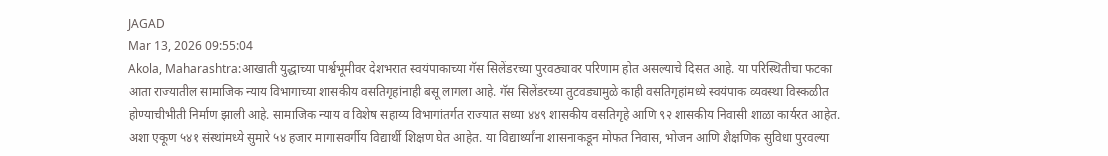JAGAD
Mar 13, 2026 09:55:04
Akola, Maharashtra:आखाती युद्धाच्या पार्श्वभूमीवर देशभरात स्वयंपाकाच्या गॅस सिलेंडरच्या पुरवठ्यावर परिणाम होत असल्याचे दिसत आहे. या परिस्थितीचा फटका आता राज्यातील सामाजिक न्याय विभागाच्या शासकीय वसतिगृहांनाही बसू लागला आहे. गॅस सिलेंडरच्या तुटवड्यामुळे काही वसतिगृहांमध्ये स्वयंपाक व्यवस्था विस्कळीत होण्याचीभीती निर्माण झाली आहे. सामाजिक न्याय व विशेष सहाय्य विभागांतर्गत राज्यात सध्या ४४९ शासकीय वसतिगृहे आणि ९२ शासकीय निवासी शाळा कार्यरत आहेत. अशा एकूण ५४१ संस्थांमध्ये सुमारे ५४ हजार मागासवर्गीय विद्यार्थी शिक्षण घेत आहेत. या विद्यार्थ्यांना शासनाकडून मोफत निवास, भोजन आणि शैक्षणिक सुविधा पुरवल्या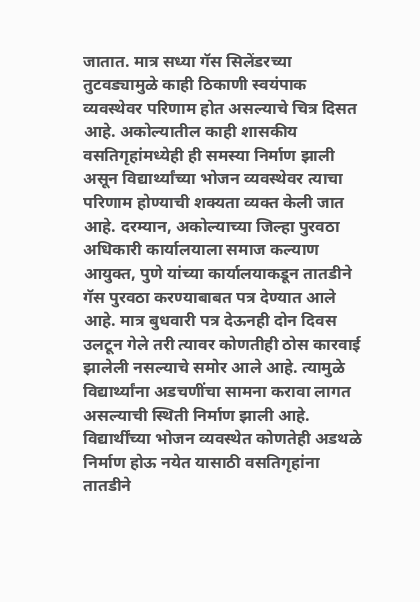जातात. मात्र सध्या गॅस सिलेंडरच्या तुटवड्यामुळे काही ठिकाणी स्वयंपाक व्यवस्थेवर परिणाम होत असल्याचे चित्र दिसत आहे. अकोल्यातील काही शासकीय वसतिगृहांमध्येही ही समस्या निर्माण झाली असून विद्यार्थ्यांच्या भोजन व्यवस्थेवर त्याचा परिणाम होण्याची शक्यता व्यक्त केली जात आहे. दरम्यान, अकोल्याच्या जिल्हा पुरवठा अधिकारी कार्यालयाला समाज कल्याण आयुक्त, पुणे यांच्या कार्यालयाकडून तातडीने गॅस पुरवठा करण्याबाबत पत्र देण्यात आले आहे. मात्र बुधवारी पत्र देऊनही दोन दिवस उलटून गेले तरी त्यावर कोणतीही ठोस कारवाई झालेली नसल्याचे समोर आले आहे. त्यामुळे विद्यार्थ्यांना अडचणींचा सामना करावा लागत असल्याची स्थिती निर्माण झाली आहे. विद्यार्थींच्या भोजन व्यवस्थेत कोणतेही अडथळे निर्माण होऊ नयेत यासाठी वसतिगृहांना तातडीने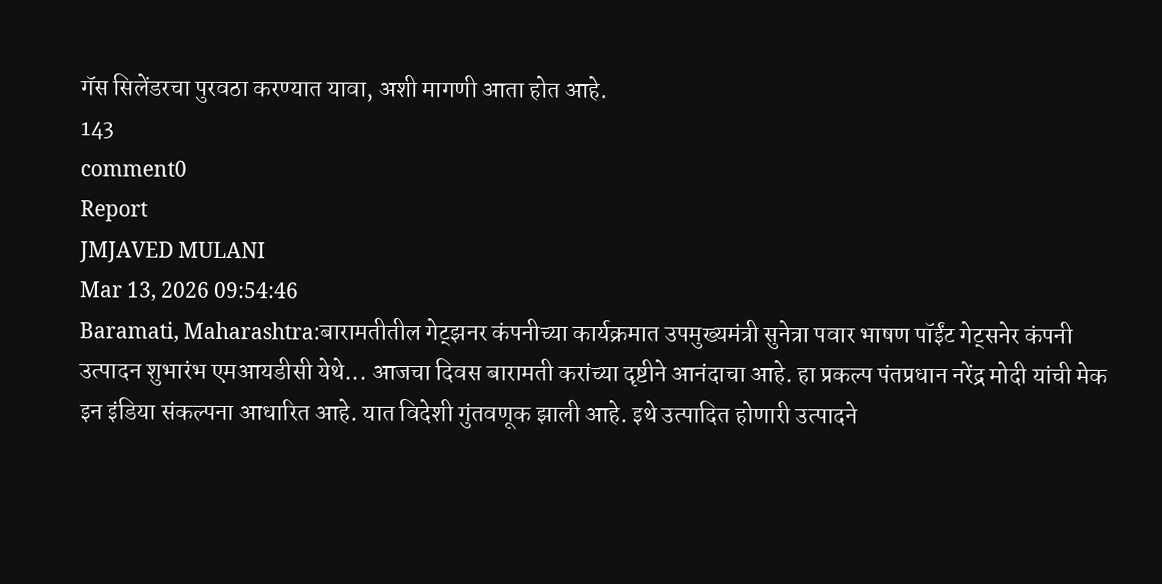गॅस सिलेंडरचा पुरवठा करण्यात यावा, अशी मागणी आता होत आहे.
143
comment0
Report
JMJAVED MULANI
Mar 13, 2026 09:54:46
Baramati, Maharashtra:बारामतीतील गेट्झनर कंपनीच्या कार्यक्रमात उपमुख्यमंत्री सुनेत्रा पवार भाषण पॉईंट गेट्सनेर कंपनी उत्पादन शुभारंभ एमआयडीसी येथे... आजचा दिवस बारामती करांच्या दृष्टीने आनंदाचा आहे. हा प्रकल्प पंतप्रधान नरेंद्र मोदी यांची मेक इन इंडिया संकल्पना आधारित आहे. यात विदेशी गुंतवणूक झाली आहे. इथे उत्पादित होणारी उत्पादने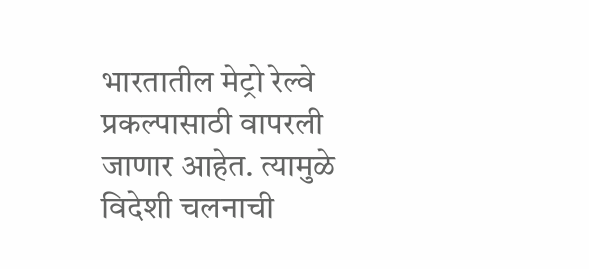भारतातील मेट्रो रेल्वे प्रकल्पासाठी वापरली जाणार आहेत. त्यामुळे विदेशी चलनाची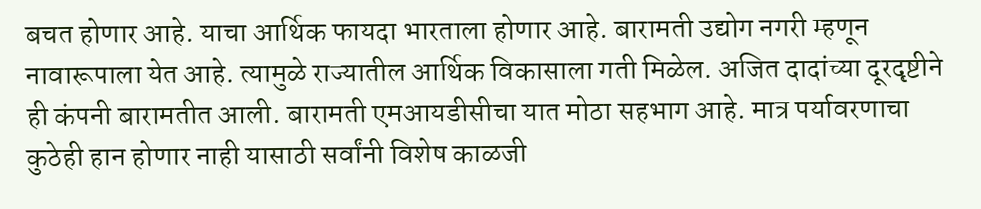बचत होणार आहे. याचा आर्थिक फायदा भारताला होणार आहे. बारामती उद्योग नगरी म्हणून नावारूपाला येत आहे. त्यामुळे राज्यातील आर्थिक विकासाला गती मिळेल. अजित दादांच्या दूरदृष्टीने ही कंपनी बारामतीत आली. बारामती एमआयडीसीचा यात मोठा सहभाग आहे. मात्र पर्यावरणाचा कुठेही हान होणार नाही यासाठी सर्वांनी विशेष काळजी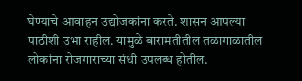घेण्याचे आवाहन उद्योजकांना करते. शासन आपल्या पाठीशी उभा राहील. यामुळे बारामतीतील तळागाळातील लोकांना रोजगाराच्या संधी उपलब्ध होतील.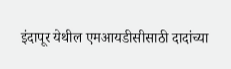इंदापूर येथील एमआयडीसीसाठी दादांच्या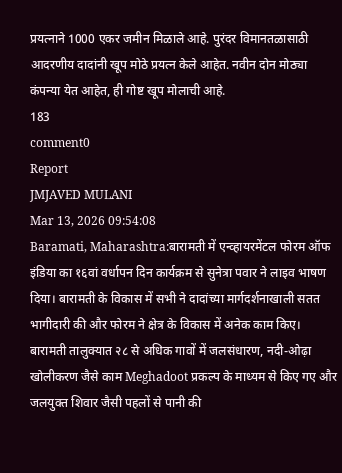प्रयत्नाने 1000 एकर जमीन मिळाले आहे. पुरंदर विमानतळासाठी आदरणीय दादांनी खूप मोठे प्रयत्न केले आहेत. नवीन दोन मोठ्या कंपन्या येत आहेत, ही गोष्ट खूप मोलाची आहे.
183
comment0
Report
JMJAVED MULANI
Mar 13, 2026 09:54:08
Baramati, Maharashtra:बारामती में एन्व्हायरमेंटल फोरम ऑफ इंडिया का १६वां वर्धापन दिन कार्यक्रम से सुनेत्रा पवार ने लाइव भाषण दिया। बारामती के विकास में सभी ने दादांच्या मार्गदर्शनाखाली सतत भागीदारी की और फोरम ने क्षेत्र के विकास में अनेक काम किए। बारामती तालुक्यात २८ से अधिक गावों में जलसंधारण, नदी-ओढ़ा खोलीकरण जैसे काम Meghadoot प्रकल्प के माध्यम से किए गए और जलयुक्त शिवार जैसी पहलों से पानी की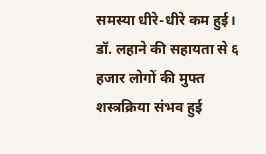समस्या धीरे-धीरे कम हुई। डॉ. लहाने की सहायता से ६ हजार लोगों की मुफ्त शस्त्रक्रिया संभव हुई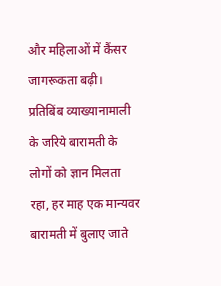और महिलाओं में कैंसर जागरूकता बढ़ी। प्रतिबिंब व्याख्यानामाली के जरिये बारामती के लोगों को ज्ञान मिलता रहा, हर माह एक मान्यवर बारामती में बुलाए जाते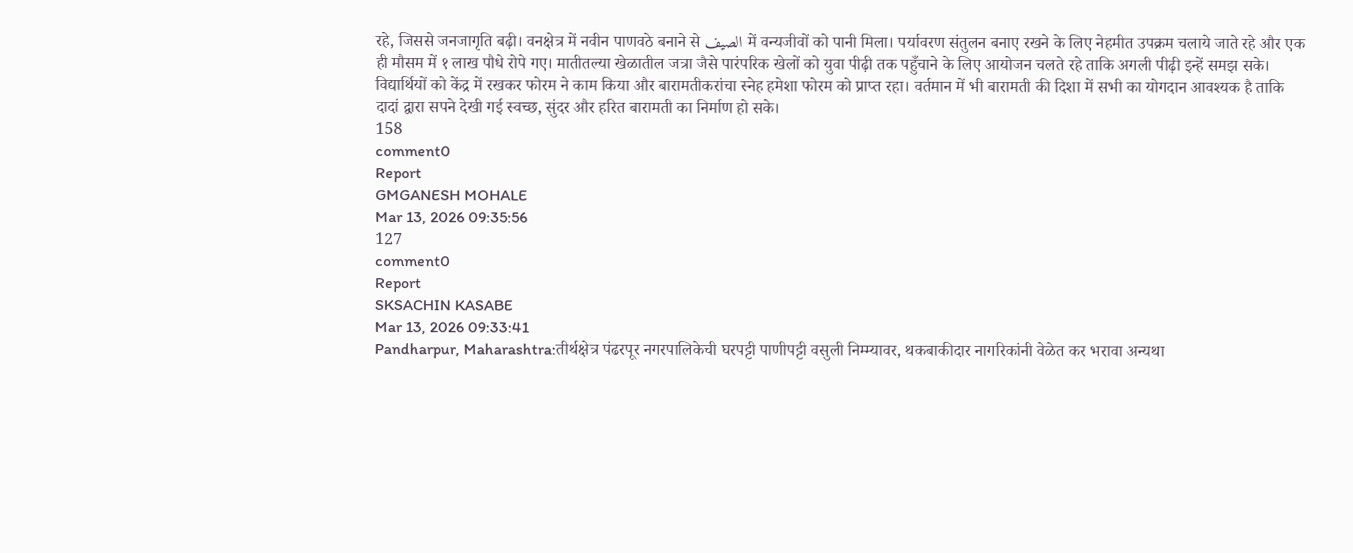रहे, जिससे जनजागृति बढ़ी। वनक्षेत्र में नवीन पाणवठे बनाने से الصيف में वन्यजीवों को पानी मिला। पर्यावरण संतुलन बनाए रखने के लिए नेहमीत उपक्रम चलाये जाते रहे और एक ही मौसम में १ लाख पौधे रोपे गए। मातीतल्या खेळातील जत्रा जैसे पारंपरिक खेलों को युवा पीढ़ी तक पहुँचाने के लिए आयोजन चलते रहे ताकि अगली पीढ़ी इन्हें समझ सके। विद्यार्थियों को केंद्र में रखकर फोरम ने काम किया और बारामतीकरांचा स्नेह हमेशा फोरम को प्राप्त रहा। वर्तमान में भी बारामती की दिशा में सभी का योगदान आवश्यक है ताकि दादां द्वारा सपने देखी गई स्वच्छ, सुंदर और हरित बारामती का निर्माण हो सके।
158
comment0
Report
GMGANESH MOHALE
Mar 13, 2026 09:35:56
127
comment0
Report
SKSACHIN KASABE
Mar 13, 2026 09:33:41
Pandharpur, Maharashtra:तीर्थक्षेत्र पंढरपूर नगरपालिकेची घरपट्टी पाणीपट्टी वसुली निम्म्यावर, थकबाकीदार नागरिकांनी वेळेत कर भरावा अन्यथा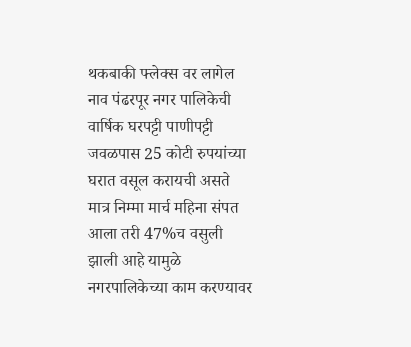थकबाकी फ्लेक्स वर लागेल नाव पंढरपूर नगर पालिकेची वार्षिक घरपट्टी पाणीपट्टी जवळपास 25 कोटी रुपयांच्या घरात वसूल करायची असते मात्र निम्मा मार्च महिना संपत आला तरी 47%च वसुली झाली आहे यामुळे नगरपालिकेच्या काम करण्यावर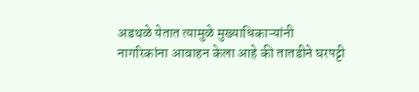अडथळे येतात त्यामुळे मुख्याधिकाऱ्यांनी नागरिकांना आवाहन केला आहे की तातडीने घरपट्टी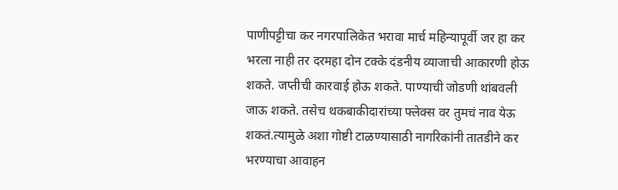पाणीपट्टीचा कर नगरपालिकेत भरावा मार्च महिन्यापूर्वी जर हा कर भरला नाही तर दरमहा दोन टक्के दंडनीय व्याजाची आकारणी होऊ शकते. जप्तीची कारवाई होऊ शकते. पाण्याची जोडणी थांबवली जाऊ शकते. तसेच थकबाकीदारांच्या फ्लेक्स वर तुमचं नाव येऊ शकतं.त्यामुळे अशा गोष्टी टाळण्यासाठी नागरिकांनी तातडीने कर भरण्याचा आवाहन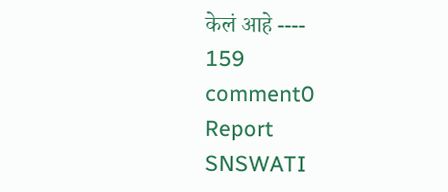केलं आहे ----
159
comment0
Report
SNSWATI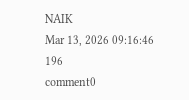NAIK
Mar 13, 2026 09:16:46
196
comment0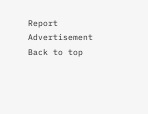Report
Advertisement
Back to top